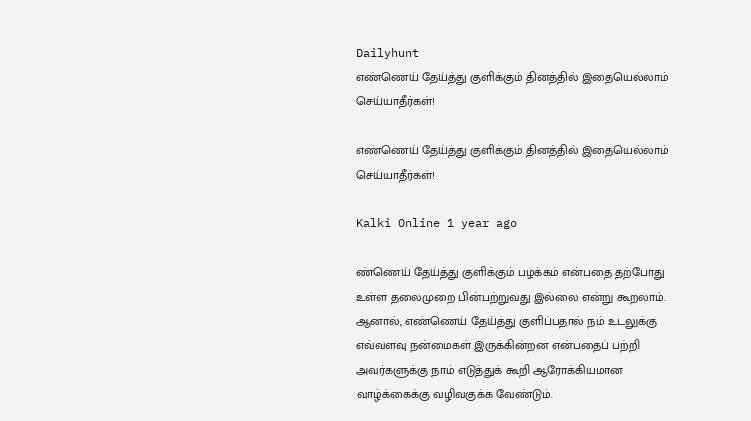Dailyhunt
எண்ணெய் தேய்த்து குளிக்கும் தினத்தில் இதையெல்லாம் செய்யாதீர்கள்!

எண்ணெய் தேய்த்து குளிக்கும் தினத்தில் இதையெல்லாம் செய்யாதீர்கள்!

Kalki Online 1 year ago

ண்ணெய் தேய்த்து குளிக்கும் பழக்கம் என்பதை தற்போது உள்ள தலைமுறை பின்பற்றுவது இல்லை என்று கூறலாம். ஆனால், எண்ணெய் தேய்த்து குளிப்பதால் நம் உடலுக்கு எவ்வளவு நன்மைகள் இருக்கின்றன என்பதைப் பற்றி அவர்களுக்கு நாம் எடுத்துக் கூறி ஆரோக்கியமான வாழ்க்கைக்கு வழிவகுக்க வேண்டும்.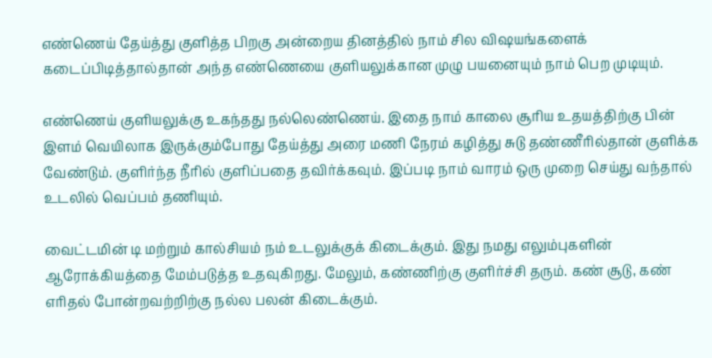எண்ணெய் தேய்த்து குளித்த பிறகு அன்றைய தினத்தில் நாம் சில விஷயங்களைக் கடைப்பிடித்தால்தான் அந்த எண்ணெயை குளியலுக்கான முழு பயனையும் நாம் பெற முடியும்.

எண்ணெய் குளியலுக்கு உகந்தது நல்லெண்ணெய். இதை நாம் காலை சூரிய உதயத்திற்கு பின் இளம் வெயிலாக இருக்கும்போது தேய்த்து அரை மணி நேரம் கழித்து சுடு தண்ணீரில்தான் குளிக்க வேண்டும். குளிர்ந்த நீரில் குளிப்பதை தவிர்க்கவும். இப்படி நாம் வாரம் ஒரு முறை செய்து வந்தால் உடலில் வெப்பம் தணியும்.

வைட்டமின் டி மற்றும் கால்சியம் நம் உடலுக்குக் கிடைக்கும். இது நமது எலும்புகளின் ஆரோக்கியத்தை மேம்படுத்த உதவுகிறது. மேலும், கண்ணிற்கு குளிர்ச்சி தரும். கண் சூடு, கண் எரிதல் போன்றவற்றிற்கு நல்ல பலன் கிடைக்கும்.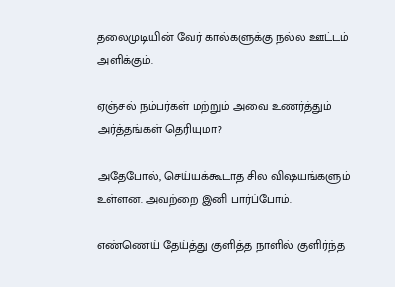தலைமுடியின் வேர் கால்களுக்கு நல்ல ஊட்டம் அளிக்கும்.

ஏஞ்சல் நம்பர்கள் மற்றும் அவை உணர்த்தும் அர்த்தங்கள் தெரியுமா?

அதேபோல், செய்யக்கூடாத சில விஷயங்களும் உள்ளன. அவற்றை இனி பார்ப்போம்.

எண்ணெய் தேய்த்து குளித்த நாளில் குளிர்ந்த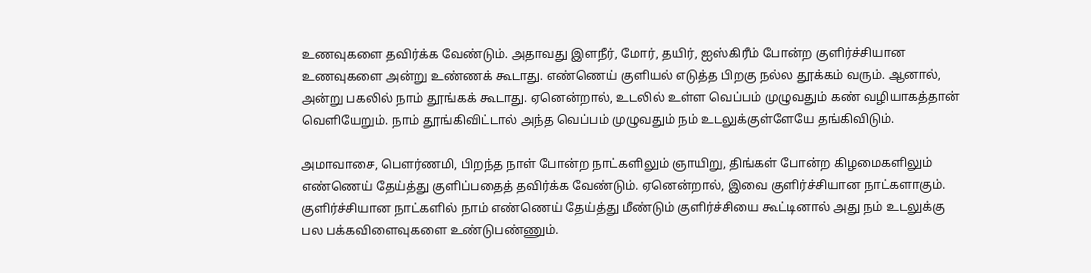உணவுகளை தவிர்க்க வேண்டும். அதாவது இளநீர், மோர், தயிர், ஐஸ்கிரீம் போன்ற குளிர்ச்சியான உணவுகளை அன்று உண்ணக் கூடாது. எண்ணெய் குளியல் எடுத்த பிறகு நல்ல தூக்கம் வரும். ஆனால், அன்று பகலில் நாம் தூங்கக் கூடாது. ஏனென்றால், உடலில் உள்ள வெப்பம் முழுவதும் கண் வழியாகத்தான் வெளியேறும். நாம் தூங்கிவிட்டால் அந்த வெப்பம் முழுவதும் நம் உடலுக்குள்ளேயே தங்கிவிடும்.

அமாவாசை, பௌர்ணமி, பிறந்த நாள் போன்ற நாட்களிலும் ஞாயிறு, திங்கள் போன்ற கிழமைகளிலும் எண்ணெய் தேய்த்து குளிப்பதைத் தவிர்க்க வேண்டும். ஏனென்றால், இவை குளிர்ச்சியான நாட்களாகும். குளிர்ச்சியான நாட்களில் நாம் எண்ணெய் தேய்த்து மீண்டும் குளிர்ச்சியை கூட்டினால் அது நம் உடலுக்கு பல பக்கவிளைவுகளை உண்டுபண்ணும்.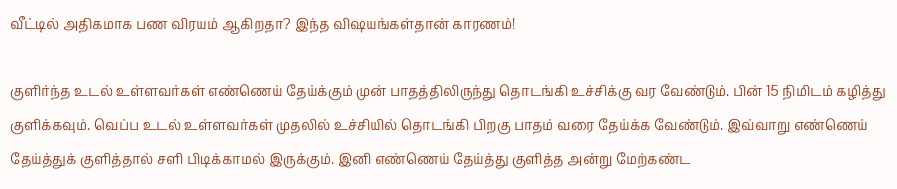வீட்டில் அதிகமாக பண விரயம் ஆகிறதா? இந்த விஷயங்கள்தான் காரணம்!

குளிர்ந்த உடல் உள்ளவர்கள் எண்ணெய் தேய்க்கும் முன் பாதத்திலிருந்து தொடங்கி உச்சிக்கு வர வேண்டும். பின் 15 நிமிடம் கழித்து குளிக்கவும். வெப்ப உடல் உள்ளவர்கள் முதலில் உச்சியில் தொடங்கி பிறகு பாதம் வரை தேய்க்க வேண்டும். இவ்வாறு எண்ணெய் தேய்த்துக் குளித்தால் சளி பிடிக்காமல் இருக்கும். இனி எண்ணெய் தேய்த்து குளித்த அன்று மேற்கண்ட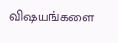விஷயங்களை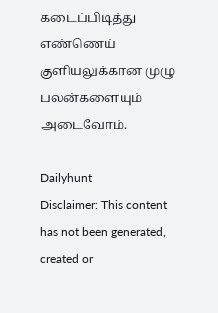கடைப்பிடித்து எண்ணெய் குளியலுக்கான முழு பலன்களையும் அடைவோம்.

Dailyhunt
Disclaimer: This content has not been generated, created or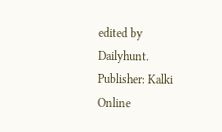edited by Dailyhunt. Publisher: Kalki Online